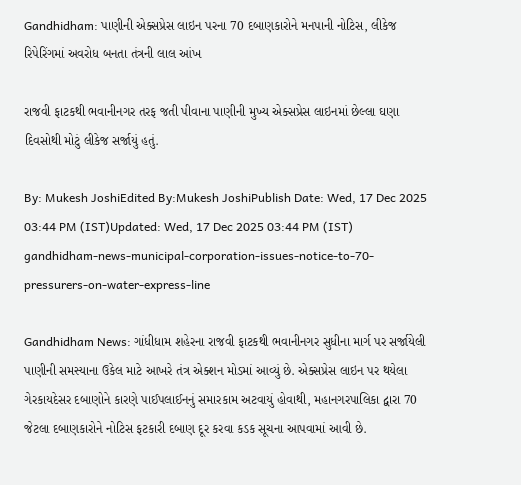Gandhidham: પાણીની એક્સપ્રેસ લાઇન પરના 70 દબાણકારોને મનપાની નોટિસ, લીકેજ રિપેરિંગમાં અવરોધ બનતા તંત્રની લાલ આંખ

રાજવી ફાટકથી ભવાનીનગર તરફ જતી પીવાના પાણીની મુખ્ય એક્સપ્રેસ લાઇનમાં છેલ્લા ઘણા દિવસોથી મોટું લીકેજ સર્જાયું હતું.

By: Mukesh JoshiEdited By:Mukesh JoshiPublish Date: Wed, 17 Dec 2025 03:44 PM (IST)Updated: Wed, 17 Dec 2025 03:44 PM (IST)
gandhidham-news-municipal-corporation-issues-notice-to-70-pressurers-on-water-express-line

Gandhidham News: ગાંધીધામ શહેરના રાજવી ફાટકથી ભવાનીનગર સુધીના માર્ગ પર સર્જાયેલી પાણીની સમસ્યાના ઉકેલ માટે આખરે તંત્ર એક્શન મોડમાં આવ્યું છે. એક્સપ્રેસ લાઇન પર થયેલા ગેરકાયદેસર દબાણોને કારણે પાઈપલાઈનનું સમારકામ અટવાયું હોવાથી, મહાનગરપાલિકા દ્વારા 70 જેટલા દબાણકારોને નોટિસ ફટકારી દબાણ દૂર કરવા કડક સૂચના આપવામાં આવી છે.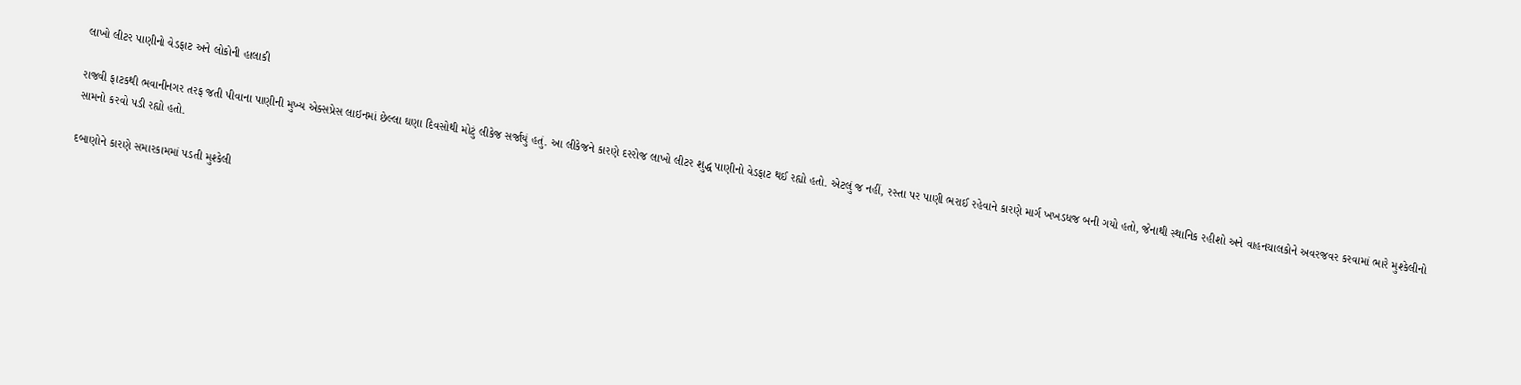લાખો લીટર પાણીનો વેડફાટ અને લોકોની હાલાકી

રાજવી ફાટકથી ભવાનીનગર તરફ જતી પીવાના પાણીની મુખ્ય એક્સપ્રેસ લાઇનમાં છેલ્લા ઘણા દિવસોથી મોટું લીકેજ સર્જાયું હતું. આ લીકેજને કારણે દરરોજ લાખો લીટર શુદ્ધ પાણીનો વેડફાટ થઈ રહ્યો હતો. એટલું જ નહીં, રસ્તા પર પાણી ભરાઈ રહેવાને કારણે માર્ગ ખખડધજ બની ગયો હતો, જેનાથી સ્થાનિક રહીશો અને વાહનચાલકોને અવરજવર કરવામાં ભારે મુશ્કેલીનો સામનો કરવો પડી રહ્યો હતો.

દબાણોને કારણે સમારકામમાં પડતી મુશ્કેલી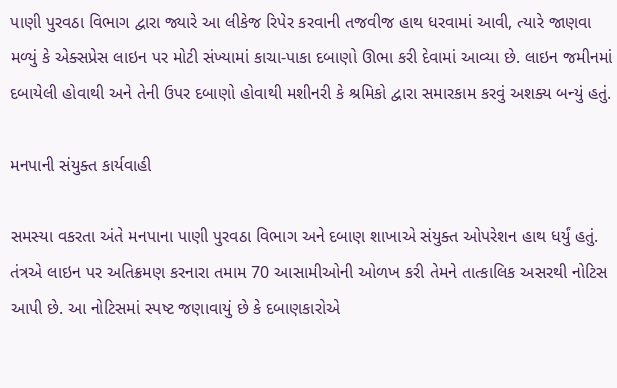પાણી પુરવઠા વિભાગ દ્વારા જ્યારે આ લીકેજ રિપેર કરવાની તજવીજ હાથ ધરવામાં આવી, ત્યારે જાણવા મળ્યું કે એક્સપ્રેસ લાઇન પર મોટી સંખ્યામાં કાચા-પાકા દબાણો ઊભા કરી દેવામાં આવ્યા છે. લાઇન જમીનમાં દબાયેલી હોવાથી અને તેની ઉપર દબાણો હોવાથી મશીનરી કે શ્રમિકો દ્વારા સમારકામ કરવું અશક્ય બન્યું હતું.

મનપાની સંયુક્ત કાર્યવાહી

સમસ્યા વકરતા અંતે મનપાના પાણી પુરવઠા વિભાગ અને દબાણ શાખાએ સંયુક્ત ઓપરેશન હાથ ધર્યું હતું. તંત્રએ લાઇન પર અતિક્રમણ કરનારા તમામ 70 આસામીઓની ઓળખ કરી તેમને તાત્કાલિક અસરથી નોટિસ આપી છે. આ નોટિસમાં સ્પષ્ટ જણાવાયું છે કે દબાણકારોએ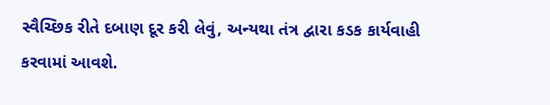સ્વૈચ્છિક રીતે દબાણ દૂર કરી લેવું, અન્યથા તંત્ર દ્વારા કડક કાર્યવાહી કરવામાં આવશે.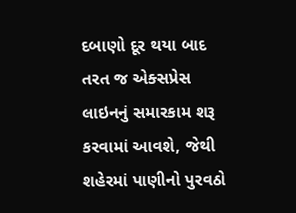દબાણો દૂર થયા બાદ તરત જ એક્સપ્રેસ લાઇનનું સમારકામ શરૂ કરવામાં આવશે, જેથી શહેરમાં પાણીનો પુરવઠો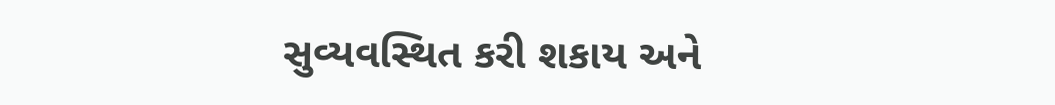સુવ્યવસ્થિત કરી શકાય અને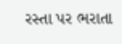રસ્તા પર ભરાતા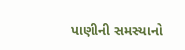પાણીની સમસ્યાનો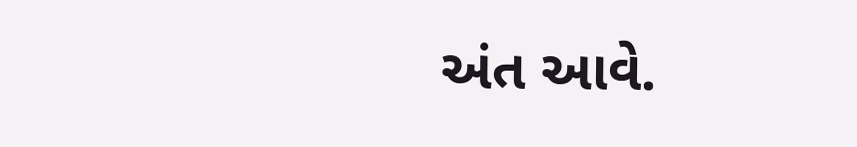અંત આવે.